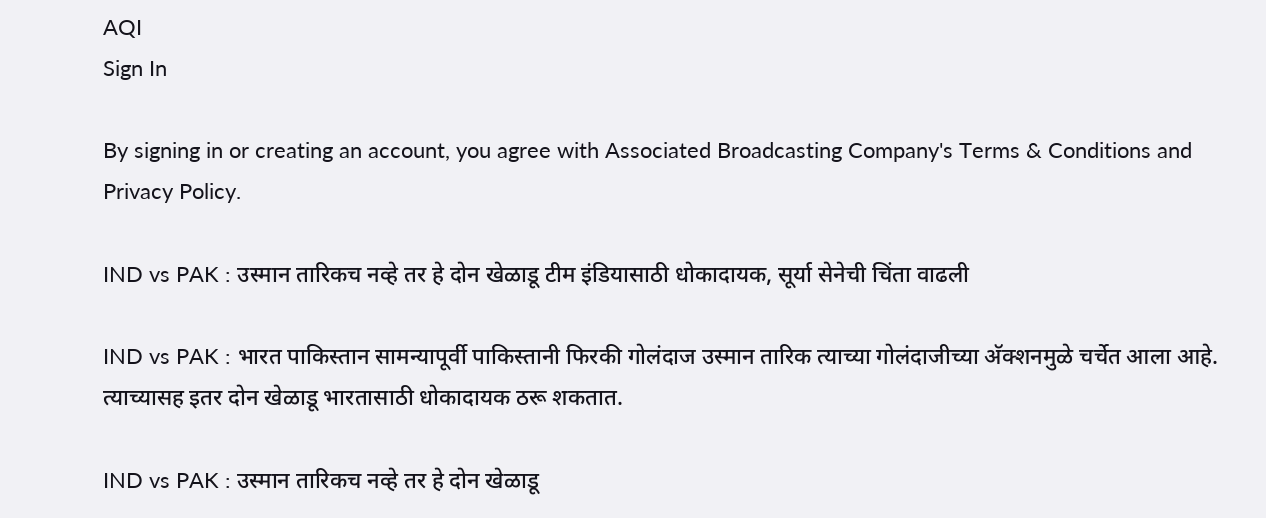AQI
Sign In

By signing in or creating an account, you agree with Associated Broadcasting Company's Terms & Conditions and Privacy Policy.

IND vs PAK : उस्मान तारिकच नव्हे तर हे दोन खेळाडू टीम इंडियासाठी धोकादायक, सूर्या सेनेची चिंता वाढली

IND vs PAK : भारत पाकिस्तान सामन्यापूर्वी पाकिस्तानी फिरकी गोलंदाज उस्मान तारिक त्याच्या गोलंदाजीच्या अ‍ॅक्शनमुळे चर्चेत आला आहे. त्याच्यासह इतर दोन खेळाडू भारतासाठी धोकादायक ठरू शकतात.

IND vs PAK : उस्मान तारिकच नव्हे तर हे दोन खेळाडू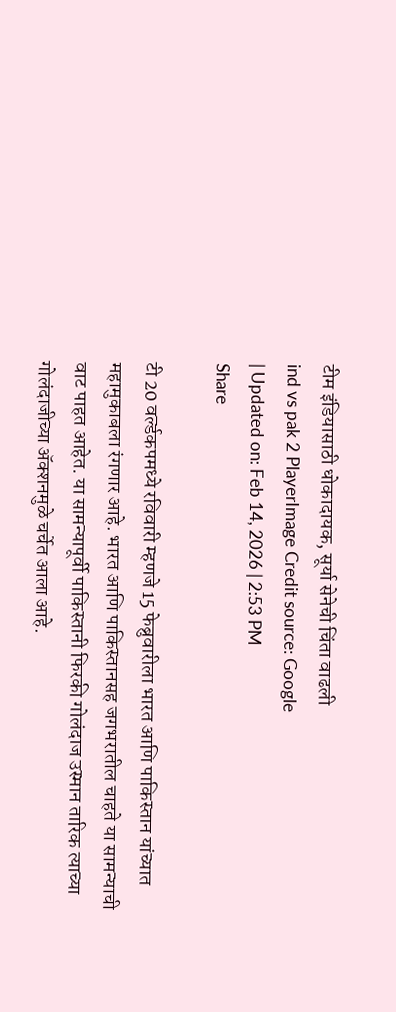टीम इंडियासाठी धोकादायक, सूर्या सेनेची चिंता वाढली
ind vs pak 2 PlayerImage Credit source: Google
| Updated on: Feb 14, 2026 | 2:53 PM
Share

टी 20 वर्ल्डकपमध्ये रविवारी म्हणजे 15 फेब्रुवारीला भारत आणि पाकिस्तान यांच्यात महामुकाबला रंगणार आहे. भारत आणि पाकिस्तानसह जगभरातील चाहते या सामन्याची वाट पाहत आहेत. या सामन्यापूर्वी पाकिस्तानी फिरकी गोलंदाज उस्मान तारिक त्याच्या गोलंदाजीच्या अ‍ॅक्शनमुळे चर्चेत आला आहे.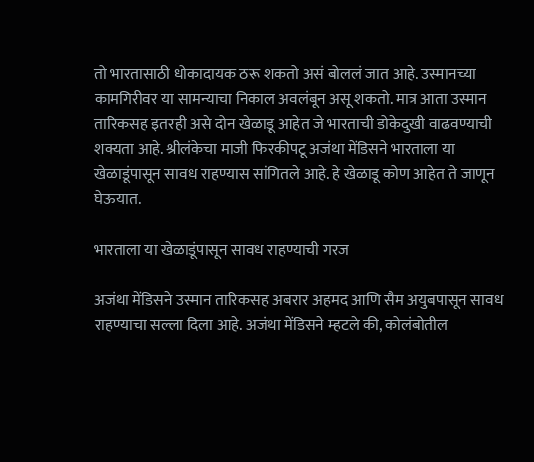तो भारतासाठी धोकादायक ठरू शकतो असं बोललं जात आहे. उस्मानच्या कामगिरीवर या सामन्याचा निकाल अवलंबून असू शकतो. मात्र आता उस्मान तारिकसह इतरही असे दोन खेळाडू आहेत जे भारताची डोकेदुखी वाढवण्याची शक्यता आहे. श्रीलंकेचा माजी फिरकीपटू अजंथा मेंडिसने भारताला या खेळाडूंपासून सावध राहण्यास सांगितले आहे. हे खेळाडू कोण आहेत ते जाणून घेऊयात.

भारताला या खेळाडूंपासून सावध राहण्याची गरज

अजंथा मेंडिसने उस्मान तारिकसह अबरार अहमद आणि सैम अयुबपासून सावध राहण्याचा सल्ला दिला आहे. अजंथा मेंडिसने म्हटले की, कोलंबोतील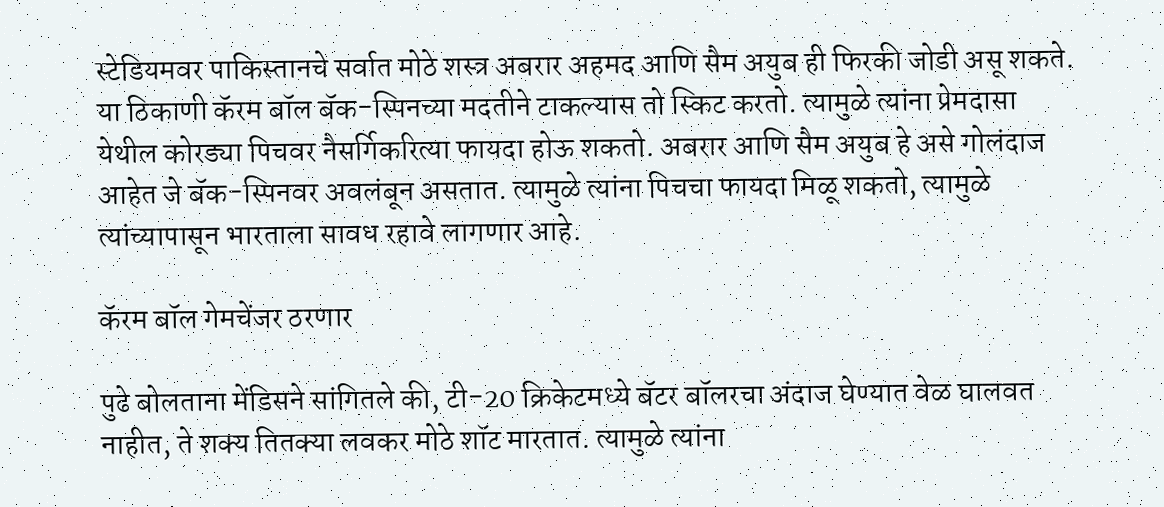स्टेडियमवर पाकिस्तानचे सर्वात मोठे शस्त्र अबरार अहमद आणि सैम अयुब ही फिरकी जोडी असू शकते. या ठिकाणी कॅरम बॉल बॅक-स्पिनच्या मदतीने टाकल्यास तो स्किट करतो. त्यामुळे त्यांना प्रेमदासा येथील कोरड्या पिचवर नैसर्गिकरित्या फायदा होऊ शकतो. अबरार आणि सैम अयुब हे असे गोलंदाज आहेत जे बॅक-स्पिनवर अवलंबून असतात. त्यामुळे त्यांना पिचचा फायदा मिळू शकतो, त्यामुळे त्यांच्यापासून भारताला सावध रहावे लागणार आहे.

कॅरम बॉल गेमचेंजर ठरणार

पुढे बोलताना मेंडिसने सांगितले की, टी-20 क्रिकेटमध्ये बॅटर बॉलरचा अंदाज घेण्यात वेळ घालवत नाहीत, ते शक्य तितक्या लवकर मोठे शॉट मारतात. त्यामुळे त्यांना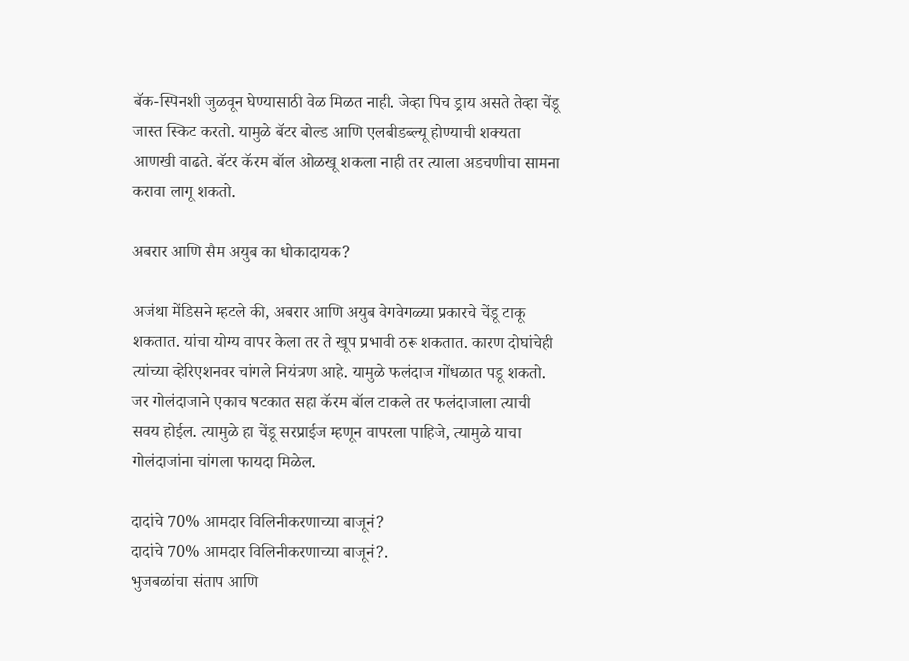बॅक-स्पिनशी जुळवून घेण्यासाठी वेळ मिळत नाही. जेव्हा पिच ड्राय असते तेव्हा चेंडू जास्त स्किट करतो. यामुळे बॅटर बोल्ड आणि एलबीडब्ल्यू होण्याची शक्यता आणखी वाढते. बॅटर कॅरम बॉल ओळखू शकला नाही तर त्याला अडचणीचा सामना करावा लागू शकतो.

अबरार आणि सैम अयुब का धोकादायक?

अजंथा मेंडिसने म्हटले की, अबरार आणि अयुब वेगवेगळ्या प्रकारचे चेंडू टाकू शकतात. यांचा योग्य वापर केला तर ते खूप प्रभावी ठरू शकतात. कारण दोघांचेही त्यांच्या व्हेरिएशनवर चांगले नियंत्रण आहे. यामुळे फलंदाज गोंधळात पडू शकतो. जर गोलंदाजाने एकाच षटकात सहा कॅरम बॉल टाकले तर फलंदाजाला त्याची सवय होईल. त्यामुळे हा चेंडू सरप्राईज म्हणून वापरला पाहिजे, त्यामुळे याचा गोलंदाजांना चांगला फायदा मिळेल.

दादांचे 70% आमदार विलिनीकरणाच्या बाजूनं?
दादांचे 70% आमदार विलिनीकरणाच्या बाजूनं?.
भुजबळांचा संताप आणि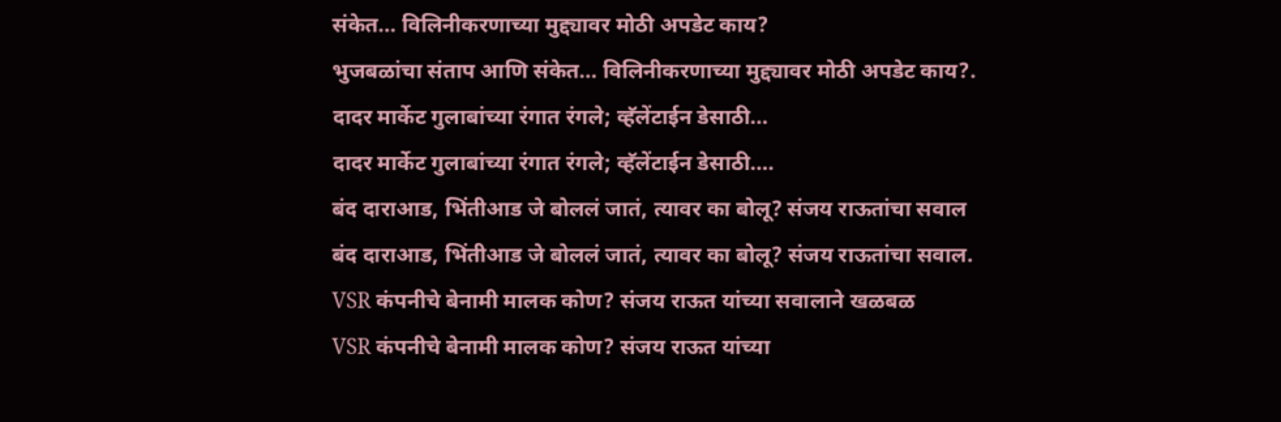संकेत... विलिनीकरणाच्या मुद्द्यावर मोठी अपडेट काय?
भुजबळांचा संताप आणि संकेत... विलिनीकरणाच्या मुद्द्यावर मोठी अपडेट काय?.
दादर मार्केट गुलाबांच्या रंगात रंगले; व्हॅलेंटाईन डेसाठी...
दादर मार्केट गुलाबांच्या रंगात रंगले; व्हॅलेंटाईन डेसाठी....
बंद दाराआड, भिंतीआड जे बोललं जातं, त्यावर का बोलू? संजय राऊतांचा सवाल
बंद दाराआड, भिंतीआड जे बोललं जातं, त्यावर का बोलू? संजय राऊतांचा सवाल.
VSR कंपनीचे बेनामी मालक कोण? संजय राऊत यांच्या सवालाने खळबळ
VSR कंपनीचे बेनामी मालक कोण? संजय राऊत यांच्या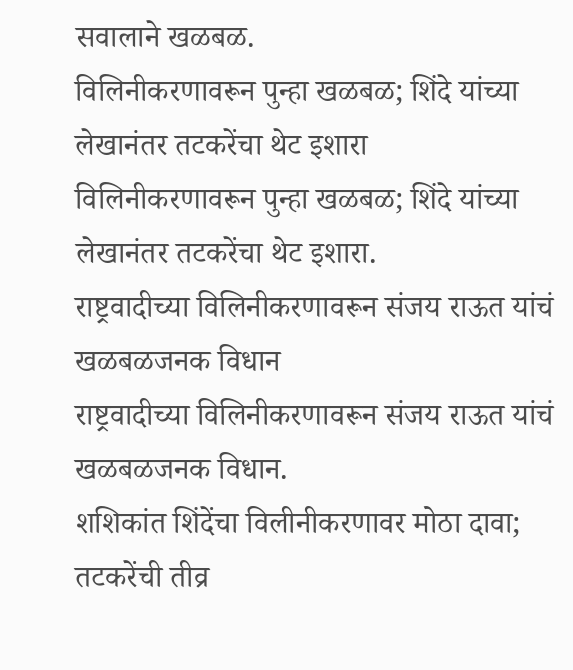सवालाने खळबळ.
विलिनीकरणावरून पुन्हा खळबळ; शिंदे यांच्या लेखानंतर तटकरेंचा थेट इशारा
विलिनीकरणावरून पुन्हा खळबळ; शिंदे यांच्या लेखानंतर तटकरेंचा थेट इशारा.
राष्ट्रवादीच्या विलिनीकरणावरून संजय राऊत यांचं खळबळजनक विधान
राष्ट्रवादीच्या विलिनीकरणावरून संजय राऊत यांचं खळबळजनक विधान.
शशिकांत शिंदेंचा विलीनीकरणावर मोठा दावा; तटकरेंची तीव्र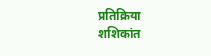प्रतिक्रिया
शशिकांत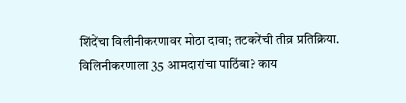शिंदेंचा विलीनीकरणावर मोठा दावा; तटकरेंची तीव्र प्रतिक्रिया.
विलिनीकरणाला 35 आमदारांचा पाठिंबा? काय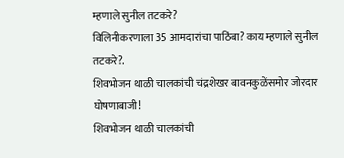म्हणाले सुनील तटकरे?
विलिनीकरणाला 35 आमदारांचा पाठिंबा? काय म्हणाले सुनील तटकरे?.
शिवभोजन थाळी चालकांची चंद्रशेखर बावनकुळेंसमोर जोरदार घोषणाबाजी!
शिवभोजन थाळी चालकांची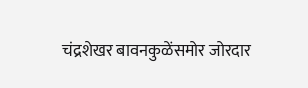चंद्रशेखर बावनकुळेंसमोर जोरदार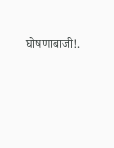घोषणाबाजी!.